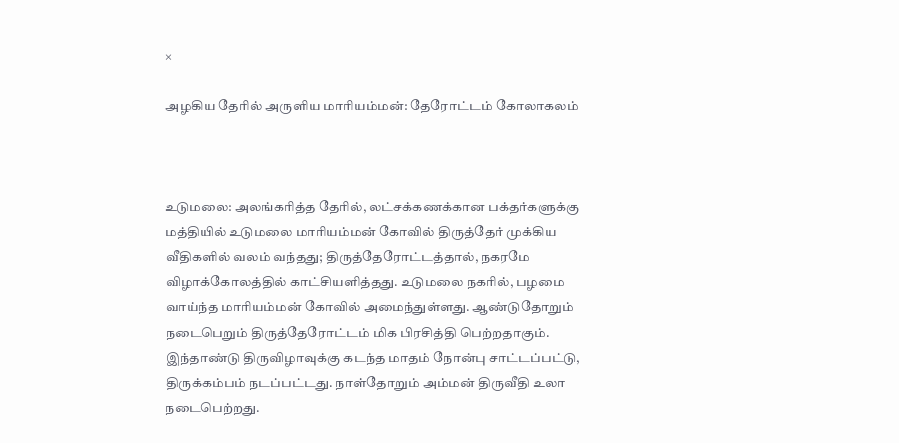×

அழகிய தேரில் அருளிய மாரியம்மன்: தேரோட்டம் கோலாகலம்



உடுமலை: அலங்கரித்த தேரில், லட்சக்கணக்கான பக்தர்களுக்கு மத்தியில் உடுமலை மாரியம்மன் கோவில் திருத்தேர் முக்கிய வீதிகளில் வலம் வந்தது; திருத்தேரோட்டத்தால், நகரமே விழாக்கோலத்தில் காட்சியளித்தது. உடுமலை நகரில், பழமை வாய்ந்த மாரியம்மன் கோவில் அமைந்துள்ளது. ஆண்டுதோறும் நடைபெறும் திருத்தேரோட்டம் மிக பிரசித்தி பெற்றதாகும். இந்தாண்டு திருவிழாவுக்கு கடந்த மாதம் நோன்பு சாட்டப்பட்டு, திருக்கம்பம் நடப்பட்டது. நாள்தோறும் அம்மன் திருவீதி உலா நடைபெற்றது.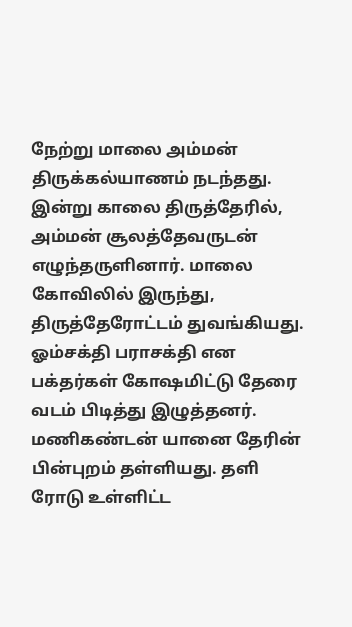நேற்று மாலை அம்மன் திருக்கல்யாணம் நடந்தது. இன்று காலை திருத்தேரில், அம்மன் சூலத்தேவருடன் எழுந்தருளினார். மாலை கோவிலில் இருந்து, திருத்தேரோட்டம் துவங்கியது. ஓம்சக்தி பராசக்தி என பக்தர்கள் கோஷமிட்டு தேரை வடம் பிடித்து இழுத்தனர். மணிகண்டன் யானை தேரின் பின்புறம் தள்ளியது. தளி ரோடு உள்ளிட்ட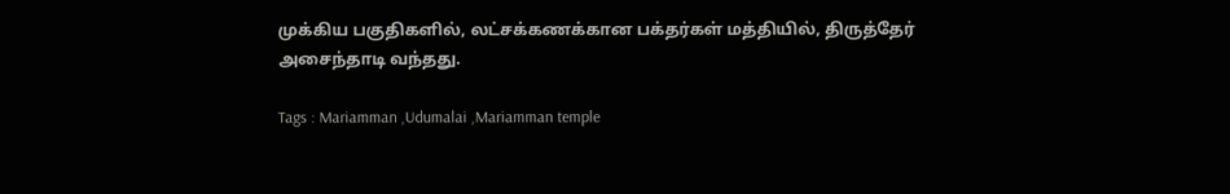முக்கிய பகுதிகளில், லட்சக்கணக்கான பக்தர்கள் மத்தியில், திருத்தேர் அசைந்தாடி வந்தது.

Tags : Mariamman ,Udumalai ,Mariamman temple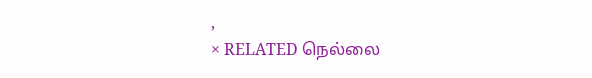,
× RELATED நெல்லை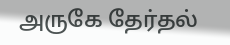அருகே தேர்தல்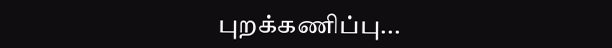புறக்கணிப்பு...